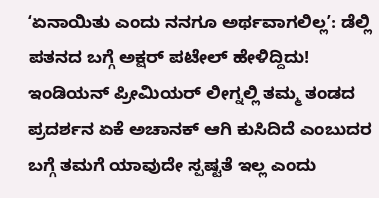ʻಏನಾಯಿತು ಎಂದು ನನಗೂ ಅರ್ಥವಾಗಲಿಲ್ಲʼ: ಡೆಲ್ಲಿ ಪತನದ ಬಗ್ಗೆ ಅಕ್ಷರ್ ಪಟೇಲ್ ಹೇಳಿದ್ದಿದು!
ಇಂಡಿಯನ್ ಪ್ರೀಮಿಯರ್ ಲೀಗ್ನಲ್ಲಿ ತಮ್ಮ ತಂಡದ ಪ್ರದರ್ಶನ ಏಕೆ ಅಚಾನಕ್ ಆಗಿ ಕುಸಿದಿದೆ ಎಂಬುದರ ಬಗ್ಗೆ ತಮಗೆ ಯಾವುದೇ ಸ್ಪಷ್ಟತೆ ಇಲ್ಲ ಎಂದು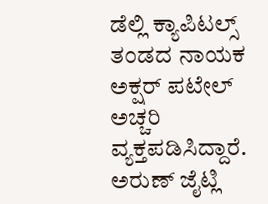ಡೆಲ್ಲಿ ಕ್ಯಾಪಿಟಲ್ಸ್ ತಂಡದ ನಾಯಕ ಅಕ್ಷರ್ ಪಟೇಲ್ ಅಚ್ಚರಿ ವ್ಯಕ್ತಪಡಿಸಿದ್ದಾರೆ. ಅರುಣ್ ಜೈಟ್ಲಿ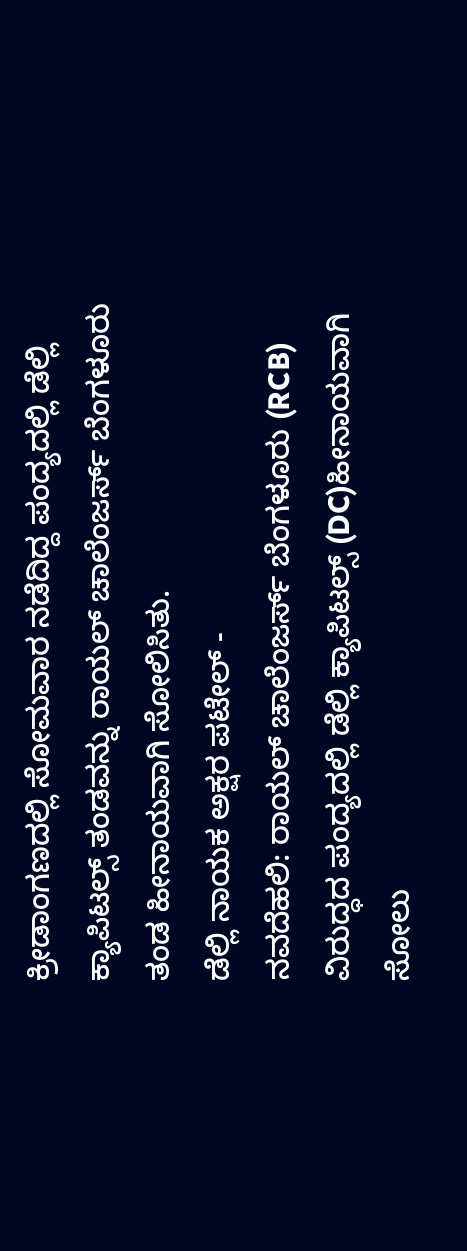ಕ್ರೀಡಾಂಗಣದಲ್ಲಿ ಸೋಮವಾರ ನಡೆದಿದ್ದ ಪಂದ್ಯದಲ್ಲಿ ಡೆಲ್ಲಿ ಕ್ಯಾಪಿಟಲ್ಸ್ ತಂಡವನ್ನು ರಾಯಲ್ ಚಾಲೆಂಜರ್ಸ್ ಬೆಂಗಳೂರು ತಂಡ ಹೀನಾಯವಾಗಿ ಸೋಲಿಸಿತು.
ಡೆಲ್ಲಿ ನಾಯಕ ಅಕ್ಷರ ಪಟೇಲ್ -
ನವದೆಹಲಿ: ರಾಯಲ್ ಚಾಲೆಂಜರ್ಸ್ ಬೆಂಗಳೂರು (RCB) ವಿರುದ್ಧದ ಪಂದ್ಯದಲ್ಲಿ ಡೆಲ್ಲಿ ಕ್ಯಾಪಿಟಲ್ಸ್ (DC)ಹೀನಾಯವಾಗಿ ಸೋಲು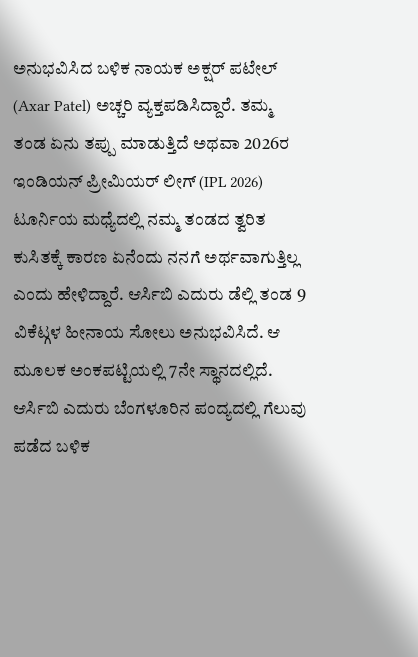ಅನುಭವಿಸಿದ ಬಳಿಕ ನಾಯಕ ಅಕ್ಷರ್ ಪಟೇಲ್ (Axar Patel) ಅಚ್ಚರಿ ವ್ಯಕ್ತಪಡಿಸಿದ್ದಾರೆ. ತಮ್ಮ ತಂಡ ಏನು ತಪ್ಪು ಮಾಡುತ್ತಿದೆ ಅಥವಾ 2026ರ ಇಂಡಿಯನ್ ಪ್ರೀಮಿಯರ್ ಲೀಗ್ (IPL 2026) ಟೂರ್ನಿಯ ಮಧ್ಯೆದಲ್ಲಿ ನಮ್ಮ ತಂಡದ ತ್ವರಿತ ಕುಸಿತಕ್ಕೆ ಕಾರಣ ಏನೆಂದು ನನಗೆ ಅರ್ಥವಾಗುತ್ತಿಲ್ಲ ಎಂದು ಹೇಳಿದ್ದಾರೆ. ಆರ್ಸಿಬಿ ಎದುರು ಡೆಲ್ಲಿ ತಂಡ 9 ವಿಕೆಟ್ಗಳ ಹೀನಾಯ ಸೋಲು ಅನುಭವಿಸಿದೆ. ಆ ಮೂಲಕ ಅಂಕಪಟ್ಟಿಯಲ್ಲಿ 7ನೇ ಸ್ಥಾನದಲ್ಲಿದೆ.
ಆರ್ಸಿಬಿ ಎದುರು ಬೆಂಗಳೂರಿನ ಪಂದ್ಯದಲ್ಲಿ ಗೆಲುವು ಪಡೆದ ಬಳಿಕ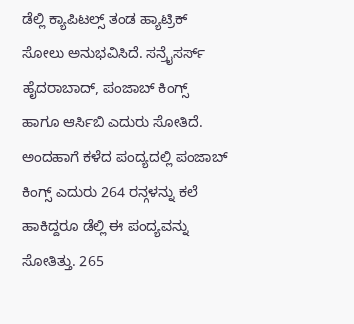ಡೆಲ್ಲಿ ಕ್ಯಾಪಿಟಲ್ಸ್ ತಂಡ ಹ್ಯಾಟ್ರಿಕ್ ಸೋಲು ಅನುಭವಿಸಿದೆ. ಸನ್ರೈಸರ್ಸ್ ಹೈದರಾಬಾದ್, ಪಂಜಾಬ್ ಕಿಂಗ್ಸ್ ಹಾಗೂ ಆರ್ಸಿಬಿ ಎದುರು ಸೋತಿದೆ. ಅಂದಹಾಗೆ ಕಳೆದ ಪಂದ್ಯದಲ್ಲಿ ಪಂಜಾಬ್ ಕಿಂಗ್ಸ್ ಎದುರು 264 ರನ್ಗಳನ್ನು ಕಲೆ ಹಾಕಿದ್ದರೂ ಡೆಲ್ಲಿ ಈ ಪಂದ್ಯವನ್ನು ಸೋತಿತ್ತು. 265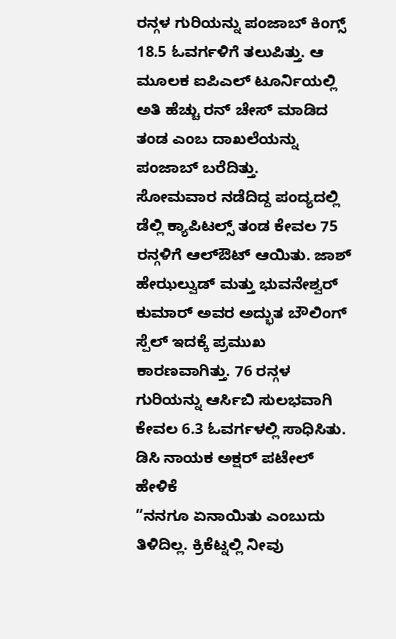ರನ್ಗಳ ಗುರಿಯನ್ನು ಪಂಜಾಬ್ ಕಿಂಗ್ಸ್ 18.5 ಓವರ್ಗಳಿಗೆ ತಲುಪಿತ್ತು. ಆ ಮೂಲಕ ಐಪಿಎಲ್ ಟೂರ್ನಿಯಲ್ಲಿ ಅತಿ ಹೆಚ್ಚು ರನ್ ಚೇಸ್ ಮಾಡಿದ ತಂಡ ಎಂಬ ದಾಖಲೆಯನ್ನು ಪಂಜಾಬ್ ಬರೆದಿತ್ತು.
ಸೋಮವಾರ ನಡೆದಿದ್ದ ಪಂದ್ಯದಲ್ಲಿ ಡೆಲ್ಲಿ ಕ್ಯಾಪಿಟಲ್ಸ್ ತಂಡ ಕೇವಲ 75 ರನ್ಗಳಿಗೆ ಆಲ್ಔಟ್ ಆಯಿತು. ಜಾಶ್ ಹೇಝಲ್ವುಡ್ ಮತ್ತು ಭುವನೇಶ್ವರ್ ಕುಮಾರ್ ಅವರ ಅದ್ಭುತ ಬೌಲಿಂಗ್ ಸ್ಪೆಲ್ ಇದಕ್ಕೆ ಪ್ರಮುಖ ಕಾರಣವಾಗಿತ್ತು. 76 ರನ್ಗಳ ಗುರಿಯನ್ನು ಆರ್ಸಿಬಿ ಸುಲಭವಾಗಿ ಕೇವಲ 6.3 ಓವರ್ಗಳಲ್ಲಿ ಸಾಧಿಸಿತು.
ಡಿಸಿ ನಾಯಕ ಅಕ್ಷರ್ ಪಟೇಲ್ ಹೇಳಿಕೆ
“ನನಗೂ ಏನಾಯಿತು ಎಂಬುದು ತಿಳಿದಿಲ್ಲ. ಕ್ರಿಕೆಟ್ನಲ್ಲಿ ನೀವು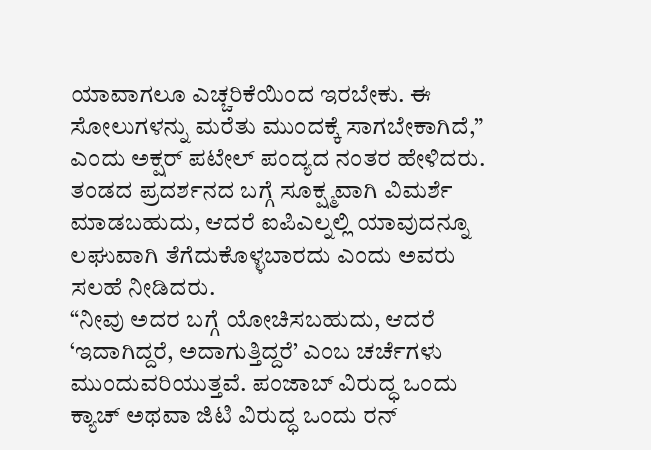ಯಾವಾಗಲೂ ಎಚ್ಚರಿಕೆಯಿಂದ ಇರಬೇಕು. ಈ ಸೋಲುಗಳನ್ನು ಮರೆತು ಮುಂದಕ್ಕೆ ಸಾಗಬೇಕಾಗಿದೆ,” ಎಂದು ಅಕ್ಷರ್ ಪಟೇಲ್ ಪಂದ್ಯದ ನಂತರ ಹೇಳಿದರು. ತಂಡದ ಪ್ರದರ್ಶನದ ಬಗ್ಗೆ ಸೂಕ್ಷ್ಮವಾಗಿ ವಿಮರ್ಶೆ ಮಾಡಬಹುದು, ಆದರೆ ಐಪಿಎಲ್ನಲ್ಲಿ ಯಾವುದನ್ನೂ ಲಘುವಾಗಿ ತೆಗೆದುಕೊಳ್ಳಬಾರದು ಎಂದು ಅವರು ಸಲಹೆ ನೀಡಿದರು.
“ನೀವು ಅದರ ಬಗ್ಗೆ ಯೋಚಿಸಬಹುದು, ಆದರೆ ‘ಇದಾಗಿದ್ದರೆ, ಅದಾಗುತ್ತಿದ್ದರೆ’ ಎಂಬ ಚರ್ಚೆಗಳು ಮುಂದುವರಿಯುತ್ತವೆ. ಪಂಜಾಬ್ ವಿರುದ್ಧ ಒಂದು ಕ್ಯಾಚ್ ಅಥವಾ ಜಿಟಿ ವಿರುದ್ಧ ಒಂದು ರನ್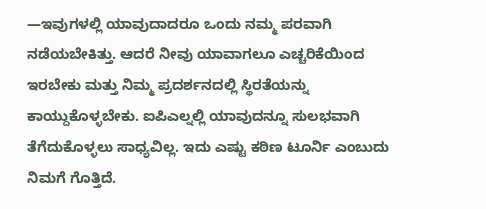—ಇವುಗಳಲ್ಲಿ ಯಾವುದಾದರೂ ಒಂದು ನಮ್ಮ ಪರವಾಗಿ ನಡೆಯಬೇಕಿತ್ತು. ಆದರೆ ನೀವು ಯಾವಾಗಲೂ ಎಚ್ಚರಿಕೆಯಿಂದ ಇರಬೇಕು ಮತ್ತು ನಿಮ್ಮ ಪ್ರದರ್ಶನದಲ್ಲಿ ಸ್ಥಿರತೆಯನ್ನು ಕಾಯ್ದುಕೊಳ್ಳಬೇಕು. ಐಪಿಎಲ್ನಲ್ಲಿ ಯಾವುದನ್ನೂ ಸುಲಭವಾಗಿ ತೆಗೆದುಕೊಳ್ಳಲು ಸಾಧ್ಯವಿಲ್ಲ. ಇದು ಎಷ್ಟು ಕಠಿಣ ಟೂರ್ನಿ ಎಂಬುದು ನಿಮಗೆ ಗೊತ್ತಿದೆ.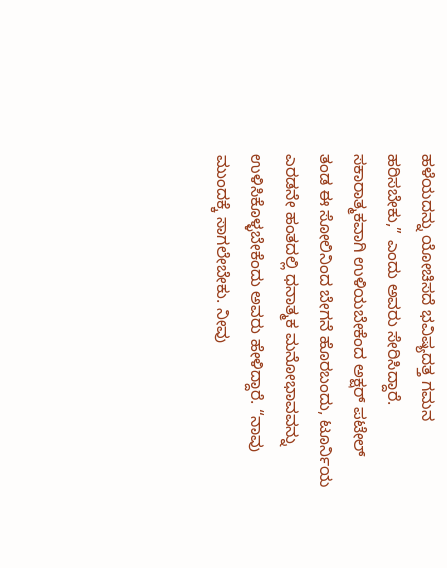ಹಳೆಯದನ್ನು ಯೋಚಿಸದೆ ಭವಿಷ್ಯದತ್ತ ಗಮನ ಹರಿಸಬೇಕು,” ಎಂದು ಅವರು ಸೇರಿಸಿದ್ದಾರೆ.
ಸಕಾರಾತ್ಮಕವಾಗಿ ಉಳಿಯಬೇಕೆಂದ ಅಕ್ಷರ್ ಪಟೇಲ್
ತಂಡ ಈ ಸೋಲಿನಿಂದ ಬೇಗನೆ ಹೊರಬಂದು, ಟೂರ್ನಿಯ ಎರಡನೇ ಹಂತದಲ್ಲಿ ಧನಾತ್ಮಕ ಮನೋಭಾವವನ್ನು ಉಳಿಸಿಕೊಳ್ಳಬೇಕೆಂದು ಅವರು ಹೇಳಿದ್ದಾರೆ. “ನಾವು ಮುಂದಕ್ಕೆ ಸಾಗಲೇಬೇಕು. ನೀವು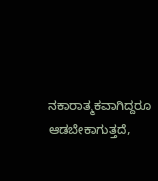ನಕಾರಾತ್ಮಕವಾಗಿದ್ದರೂ ಆಡಬೇಕಾಗುತ್ತದೆ,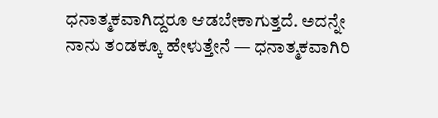ಧನಾತ್ಮಕವಾಗಿದ್ದರೂ ಆಡಬೇಕಾಗುತ್ತದೆ. ಅದನ್ನೇ ನಾನು ತಂಡಕ್ಕೂ ಹೇಳುತ್ತೇನೆ — ಧನಾತ್ಮಕವಾಗಿರಿ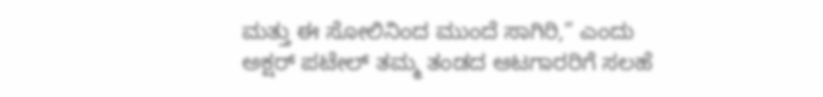ಮತ್ತು ಈ ಸೋಲಿನಿಂದ ಮುಂದೆ ಸಾಗಿರಿ,” ಎಂದು ಅಕ್ಷರ್ ಪಟೇಲ್ ತಮ್ಮ ತಂಡದ ಆಟಗಾರರಿಗೆ ಸಲಹೆ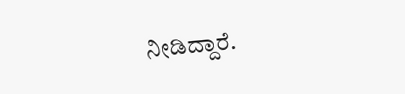ನೀಡಿದ್ದಾರೆ.